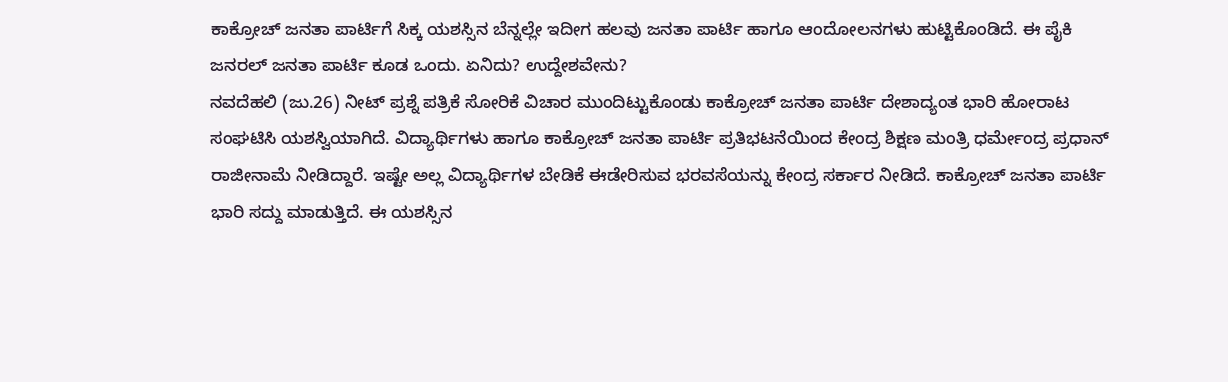ಕಾಕ್ರೋಚ್ ಜನತಾ ಪಾರ್ಟಿಗೆ ಸಿಕ್ಕ ಯಶಸ್ಸಿನ ಬೆನ್ನಲ್ಲೇ ಇದೀಗ ಹಲವು ಜನತಾ ಪಾರ್ಟಿ ಹಾಗೂ ಆಂದೋಲನಗಳು ಹುಟ್ಟಿಕೊಂಡಿದೆ. ಈ ಪೈಕಿ ಜನರಲ್ ಜನತಾ ಪಾರ್ಟಿ ಕೂಡ ಒಂದು. ಏನಿದು? ಉದ್ದೇಶವೇನು?
ನವದೆಹಲಿ (ಜು.26) ನೀಟ್ ಪ್ರಶ್ನೆ ಪತ್ರಿಕೆ ಸೋರಿಕೆ ವಿಚಾರ ಮುಂದಿಟ್ಟುಕೊಂಡು ಕಾಕ್ರೋಚ್ ಜನತಾ ಪಾರ್ಟಿ ದೇಶಾದ್ಯಂತ ಭಾರಿ ಹೋರಾಟ ಸಂಘಟಿಸಿ ಯಶಸ್ವಿಯಾಗಿದೆ. ವಿದ್ಯಾರ್ಥಿಗಳು ಹಾಗೂ ಕಾಕ್ರೋಚ್ ಜನತಾ ಪಾರ್ಟಿ ಪ್ರತಿಭಟನೆಯಿಂದ ಕೇಂದ್ರ ಶಿಕ್ಷಣ ಮಂತ್ರಿ ಧರ್ಮೇಂದ್ರ ಪ್ರಧಾನ್ ರಾಜೀನಾಮೆ ನೀಡಿದ್ದಾರೆ. ಇಷ್ಟೇ ಅಲ್ಲ ವಿದ್ಯಾರ್ಥಿಗಳ ಬೇಡಿಕೆ ಈಡೇರಿಸುವ ಭರವಸೆಯನ್ನು ಕೇಂದ್ರ ಸರ್ಕಾರ ನೀಡಿದೆ. ಕಾಕ್ರೋಚ್ ಜನತಾ ಪಾರ್ಟಿ ಭಾರಿ ಸದ್ದು ಮಾಡುತ್ತಿದೆ. ಈ ಯಶಸ್ಸಿನ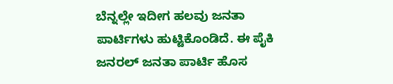ಬೆನ್ನಲ್ಲೇ ಇದೀಗ ಹಲವು ಜನತಾ ಪಾರ್ಟಿಗಳು ಹುಟ್ಟಿಕೊಂಡಿದೆ. ಈ ಪೈಕಿ ಜನರಲ್ ಜನತಾ ಪಾರ್ಟಿ ಹೊಸ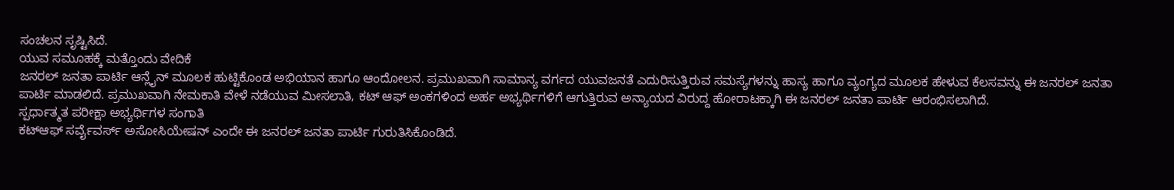ಸಂಚಲನ ಸೃಷ್ಟಿಸಿದೆ.
ಯುವ ಸಮೂಹಕ್ಕೆ ಮತ್ತೊಂದು ವೇದಿಕೆ
ಜನರಲ್ ಜನತಾ ಪಾರ್ಟಿ ಆನ್ಲೈನ್ ಮೂಲಕ ಹುಟ್ಟಿಕೊಂಡ ಅಭಿಯಾನ ಹಾಗೂ ಆಂದೋಲನ. ಪ್ರಮುಖವಾಗಿ ಸಾಮಾನ್ಯ ವರ್ಗದ ಯುವಜನತೆ ಎದುರಿಸುತ್ತಿರುವ ಸಮಸ್ಯೆಗಳನ್ನು ಹಾಸ್ಯ ಹಾಗೂ ವ್ಯಂಗ್ಯದ ಮೂಲಕ ಹೇಳುವ ಕೆಲಸವನ್ನು ಈ ಜನರಲ್ ಜನತಾ ಪಾರ್ಟಿ ಮಾಡಲಿದೆ. ಪ್ರಮುಖವಾಗಿ ನೇಮಕಾತಿ ವೇಳೆ ನಡೆಯುವ ಮೀಸಲಾತಿ, ಕಟ್ ಆಫ್ ಅಂಕಗಳಿಂದ ಅರ್ಹ ಅಭ್ಯರ್ಥಿಗಳಿಗೆ ಆಗುತ್ತಿರುವ ಅನ್ಯಾಯದ ವಿರುದ್ದ ಹೋರಾಟಕ್ಕಾಗಿ ಈ ಜನರಲ್ ಜನತಾ ಪಾರ್ಟಿ ಆರಂಭಿಸಲಾಗಿದೆ.
ಸ್ಪರ್ಧಾತ್ಮತ ಪರೀಕ್ಷಾ ಅಭ್ಯರ್ಥಿಗಳ ಸಂಗಾತಿ
ಕಟ್ಆಫ್ ಸರ್ವೈವರ್ಸ್ ಅಸೋಸಿಯೇಷನ್ ಎಂದೇ ಈ ಜನರಲ್ ಜನತಾ ಪಾರ್ಟಿ ಗುರುತಿಸಿಕೊಂಡಿದೆ.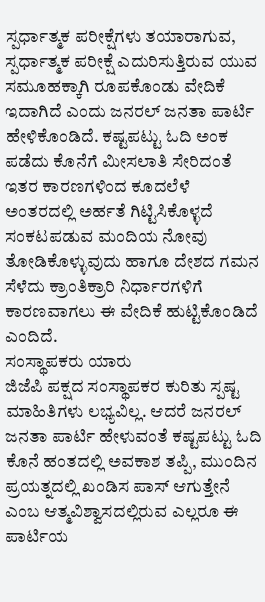ಸ್ಪರ್ಧಾತ್ಮಕ ಪರೀಕ್ಷೆಗಳು ತಯಾರಾಗುವ, ಸ್ಪರ್ಧಾತ್ಮಕ ಪರೀಕ್ಷೆ ಎದುರಿಸುತ್ತಿರುವ ಯುವ ಸಮೂಹಕ್ಕಾಗಿ ರೂಪಕೊಂಡು ವೇದಿಕೆ ಇದಾಗಿದೆ ಎಂದು ಜನರಲ್ ಜನತಾ ಪಾರ್ಟಿ ಹೇಳಿಕೊಂಡಿದೆ. ಕಷ್ಟಪಟ್ಟು ಓದಿ ಅಂಕ ಪಡೆದು ಕೊನೆಗೆ ಮೀಸಲಾತಿ ಸೇರಿದಂತೆ ಇತರ ಕಾರಣಗಳಿಂದ ಕೂದಲೆಳೆ ಅಂತರದಲ್ಲಿ ಅರ್ಹತೆ ಗಿಟ್ಟಿಸಿಕೊಳ್ಳದೆ ಸಂಕಟಪಡುವ ಮಂದಿಯ ನೋವು ತೋಡಿಕೊಳ್ಳುವುದು ಹಾಗೂ ದೇಶದ ಗಮನ ಸೆಳೆದು ಕ್ರಾಂತಿಕ್ರಾರಿ ನಿರ್ಧಾರಗಳಿಗೆ ಕಾರಣವಾಗಲು ಈ ವೇದಿಕೆ ಹುಟ್ಟಿಕೊಂಡಿದೆ ಎಂದಿದೆ.
ಸಂಸ್ಥಾಪಕರು ಯಾರು
ಜಿಜೆಪಿ ಪಕ್ಷದ ಸಂಸ್ಥಾಪಕರ ಕುರಿತು ಸ್ಪಷ್ಟ ಮಾಹಿತಿಗಳು ಲಭ್ಯವಿಲ್ಲ. ಆದರೆ ಜನರಲ್ ಜನತಾ ಪಾರ್ಟಿ ಹೇಳುವಂತೆ ಕಷ್ಟಪಟ್ಟು ಓದಿ ಕೊನೆ ಹಂತದಲ್ಲಿ ಅವಕಾಶ ತಪ್ಪಿ, ಮುಂದಿನ ಪ್ರಯತ್ನದಲ್ಲಿ ಖಂಡಿಸ ಪಾಸ್ ಆಗುತ್ತೇನೆ ಎಂಬ ಆತ್ಮವಿಶ್ವಾಸದಲ್ಲಿರುವ ಎಲ್ಲರೂ ಈ ಪಾರ್ಟಿಯ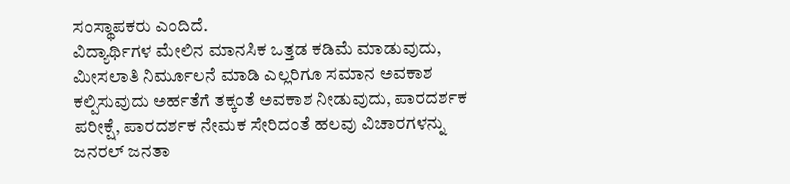ಸಂಸ್ಥಾಪಕರು ಎಂದಿದೆ.
ವಿದ್ಯಾರ್ಥಿಗಳ ಮೇಲಿನ ಮಾನಸಿಕ ಒತ್ತಡ ಕಡಿಮೆ ಮಾಡುವುದು, ಮೀಸಲಾತಿ ನಿರ್ಮೂಲನೆ ಮಾಡಿ ಎಲ್ಲರಿಗೂ ಸಮಾನ ಅವಕಾಶ ಕಲ್ಪಿಸುವುದು ಅರ್ಹತೆಗೆ ತಕ್ಕಂತೆ ಅವಕಾಶ ನೀಡುವುದು, ಪಾರದರ್ಶಕ ಪರೀಕ್ಷೆ, ಪಾರದರ್ಶಕ ನೇಮಕ ಸೇರಿದಂತೆ ಹಲವು ವಿಚಾರಗಳನ್ನು ಜನರಲ್ ಜನತಾ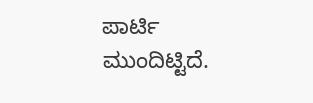ಪಾರ್ಟಿ ಮುಂದಿಟ್ಟಿದೆ.